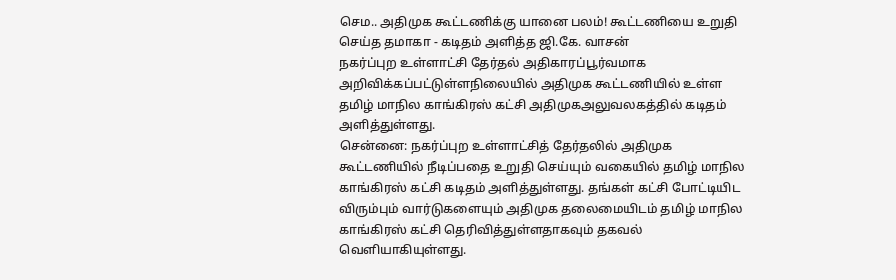செம.. அதிமுக கூட்டணிக்கு யானை பலம்! கூட்டணியை உறுதி செய்த தமாகா - கடிதம் அளித்த ஜி.கே. வாசன்
நகர்ப்புற உள்ளாட்சி தேர்தல் அதிகாரப்பூர்வமாக அறிவிக்கப்பட்டுள்ளநிலையில் அதிமுக கூட்டணியில் உள்ள தமிழ் மாநில காங்கிரஸ் கட்சி அதிமுகஅலுவலகத்தில் கடிதம் அளித்துள்ளது.
சென்னை: நகர்ப்புற உள்ளாட்சித் தேர்தலில் அதிமுக கூட்டணியில் நீடிப்பதை உறுதி செய்யும் வகையில் தமிழ் மாநில காங்கிரஸ் கட்சி கடிதம் அளித்துள்ளது. தங்கள் கட்சி போட்டியிட விரும்பும் வார்டுகளையும் அதிமுக தலைமையிடம் தமிழ் மாநில காங்கிரஸ் கட்சி தெரிவித்துள்ளதாகவும் தகவல் வெளியாகியுள்ளது.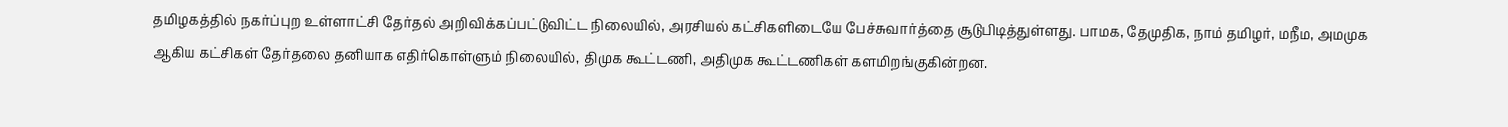தமிழகத்தில் நகர்ப்புற உள்ளாட்சி தேர்தல் அறிவிக்கப்பட்டுவிட்ட நிலையில், அரசியல் கட்சிகளிடையே பேச்சுவார்த்தை சூடுபிடித்துள்ளது. பாமக, தேமுதிக, நாம் தமிழர், மநீம, அமமுக ஆகிய கட்சிகள் தேர்தலை தனியாக எதிர்கொள்ளும் நிலையில், திமுக கூட்டணி, அதிமுக கூட்டணிகள் களமிறங்குகின்றன.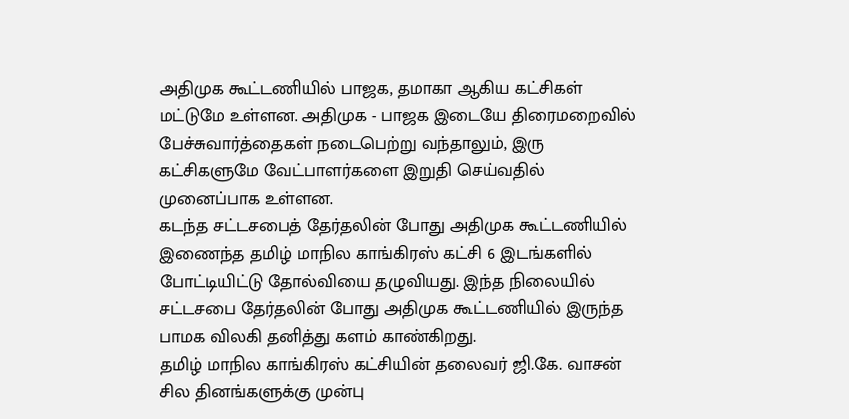அதிமுக கூட்டணியில் பாஜக, தமாகா ஆகிய கட்சிகள் மட்டுமே உள்ளன. அதிமுக - பாஜக இடையே திரைமறைவில் பேச்சுவார்த்தைகள் நடைபெற்று வந்தாலும், இரு கட்சிகளுமே வேட்பாளர்களை இறுதி செய்வதில் முனைப்பாக உள்ளன.
கடந்த சட்டசபைத் தேர்தலின் போது அதிமுக கூட்டணியில் இணைந்த தமிழ் மாநில காங்கிரஸ் கட்சி 6 இடங்களில் போட்டியிட்டு தோல்வியை தழுவியது. இந்த நிலையில் சட்டசபை தேர்தலின் போது அதிமுக கூட்டணியில் இருந்த பாமக விலகி தனித்து களம் காண்கிறது.
தமிழ் மாநில காங்கிரஸ் கட்சியின் தலைவர் ஜி.கே. வாசன் சில தினங்களுக்கு முன்பு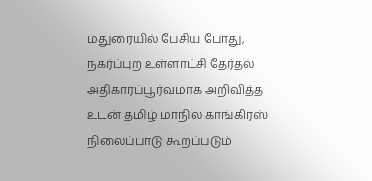மதுரையில் பேசிய போது,
நகர்ப்புற உள்ளாட்சி தேர்தல் அதிகாரப்பூர்வமாக அறிவித்த உடன் தமிழ் மாநில காங்கிரஸ் நிலைப்பாடு கூறப்படும்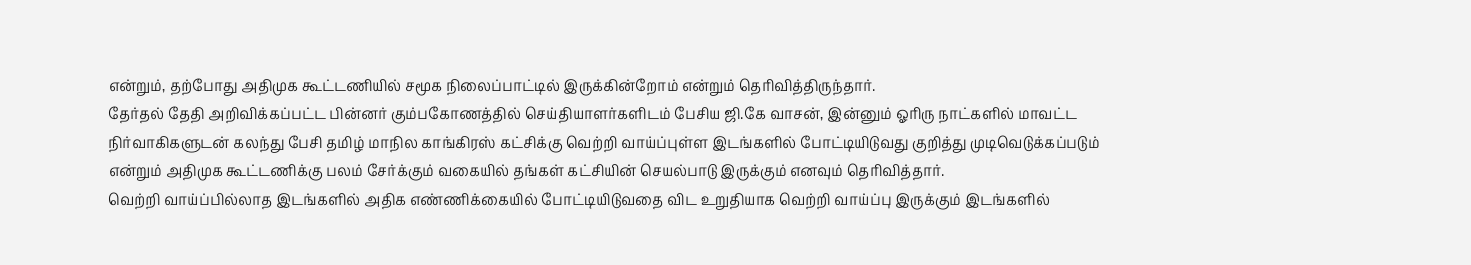என்றும், தற்போது அதிமுக கூட்டணியில் சமூக நிலைப்பாட்டில் இருக்கின்றோம் என்றும் தெரிவித்திருந்தார்.
தேர்தல் தேதி அறிவிக்கப்பட்ட பின்னர் கும்பகோணத்தில் செய்தியாளர்களிடம் பேசிய ஜி.கே வாசன், இன்னும் ஓரிரு நாட்களில் மாவட்ட நிர்வாகிகளுடன் கலந்து பேசி தமிழ் மாநில காங்கிரஸ் கட்சிக்கு வெற்றி வாய்ப்புள்ள இடங்களில் போட்டியிடுவது குறித்து முடிவெடுக்கப்படும் என்றும் அதிமுக கூட்டணிக்கு பலம் சேர்க்கும் வகையில் தங்கள் கட்சியின் செயல்பாடு இருக்கும் எனவும் தெரிவித்தார்.
வெற்றி வாய்ப்பில்லாத இடங்களில் அதிக எண்ணிக்கையில் போட்டியிடுவதை விட உறுதியாக வெற்றி வாய்ப்பு இருக்கும் இடங்களில்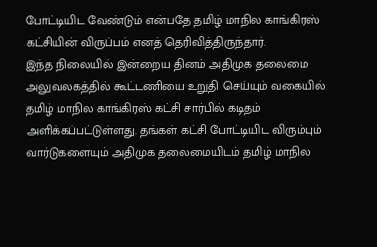போட்டியிட வேண்டும் என்பதே தமிழ் மாநில காங்கிரஸ் கட்சியின் விருப்பம் எனத் தெரிவித்திருந்தார்.
இந்த நிலையில் இன்றைய தினம் அதிமுக தலைமை அலுவலகத்தில் கூட்டணியை உறுதி செய்யும் வகையில் தமிழ் மாநில காங்கிரஸ் கட்சி சார்பில் கடிதம் அளிக்கப்பட்டுள்ளது. தங்கள் கட்சி போட்டியிட விரும்பும் வார்டுகளையும் அதிமுக தலைமையிடம் தமிழ் மாநில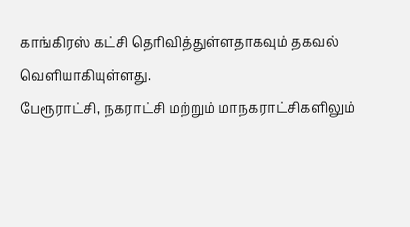காங்கிரஸ் கட்சி தெரிவித்துள்ளதாகவும் தகவல் வெளியாகியுள்ளது.
பேரூராட்சி, நகராட்சி மற்றும் மாநகராட்சிகளிலும்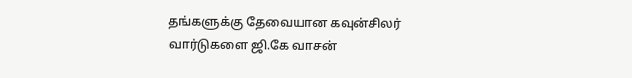தங்களுக்கு தேவையான கவுன்சிலர் வார்டுகளை ஜி.கே வாசன்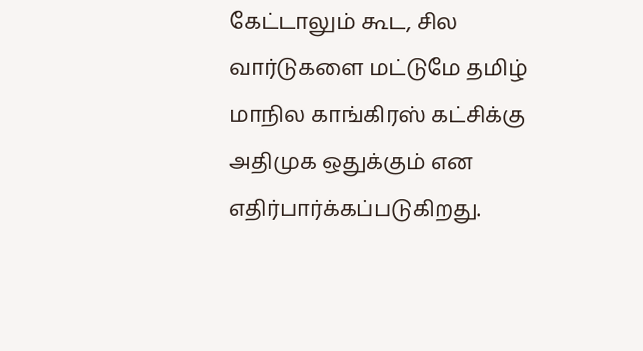கேட்டாலும் கூட, சில வார்டுகளை மட்டுமே தமிழ் மாநில காங்கிரஸ் கட்சிக்கு அதிமுக ஒதுக்கும் என எதிர்பார்க்கப்படுகிறது.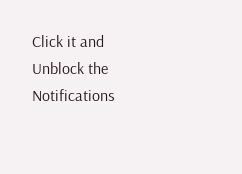Click it and Unblock the Notifications